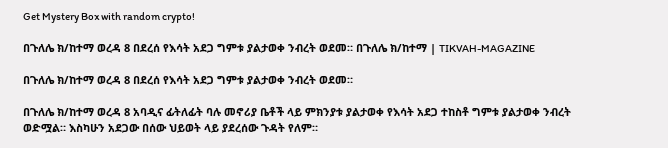Get Mystery Box with random crypto!

በጉለሌ ክ/ከተማ ወረዳ 8 በደረሰ የእሳት አደጋ ግምቱ ያልታወቀ ንብረት ወደመ። በጉለሌ ክ/ከተማ | TIKVAH-MAGAZINE

በጉለሌ ክ/ከተማ ወረዳ 8 በደረሰ የእሳት አደጋ ግምቱ ያልታወቀ ንብረት ወደመ።

በጉለሌ ክ/ከተማ ወረዳ 8 አባዲና ፊትለፊት ባሉ መኖሪያ ቤቶች ላይ ምክንያቱ ያልታወቀ የእሳት አደጋ ተከስቶ ግምቱ ያልታወቀ ንብረት ወድሟል። እስካሁን አደጋው በሰው ህይወት ላይ ያደረሰው ጉዳት የለም።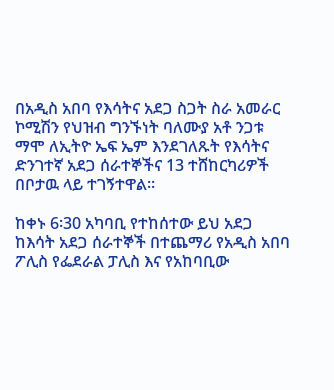በአዲስ አበባ የእሳትና አደጋ ስጋት ስራ አመራር ኮሚሽን የህዝብ ግንኙነት ባለሙያ አቶ ንጋቱ ማሞ ለኢትዮ ኤፍ ኤም እንደገለጹት የእሳትና ድንገተኛ አደጋ ሰራተኞችና 13 ተሸከርካሪዎች በቦታዉ ላይ ተገኝተዋል።

ከቀኑ 6፡30 አካባቢ የተከሰተው ይህ አደጋ ከእሳት አደጋ ሰራተኞች በተጨማሪ የአዲስ አበባ ፖሊስ የፌደራል ፓሊስ እና የአከባቢው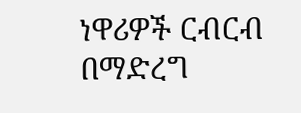ነዋሪዎች ርብርብ በማድረግ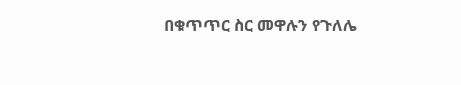በቁጥጥር ስር መዋሉን የጉለሌ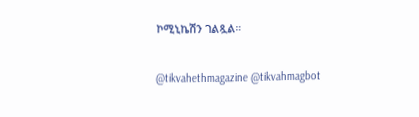ኮሚኒኬሽን ገልጿል።

@tikvahethmagazine @tikvahmagbot